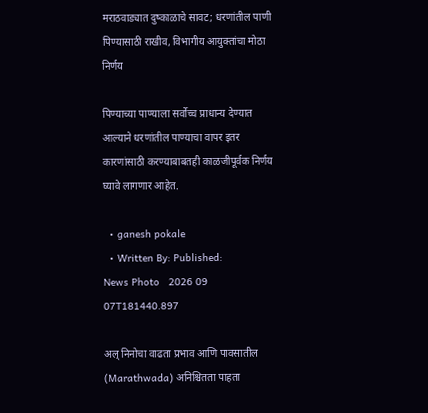मराठवाड्यात दुष्काळाचे सावट; धरणांतील पाणी पिण्यासाठी राखीव, विभागीय आयुक्तांचा मोठा निर्णय

पिण्याच्या पाण्याला सर्वोच्च प्राधान्य देण्यात आल्याने धरणांतील पाण्याचा वापर इतर कारणांसाठी करण्याबाबतही काळजीपूर्वक निर्णय घ्यावे लागणार आहेत.

  • ganesh pokale
  • Written By: Published:
News Photo   2026 09 07T181440.897

अल् निनोचा वाढता प्रभाव आणि पावसातील (Marathwada) अनिश्चितता पाहता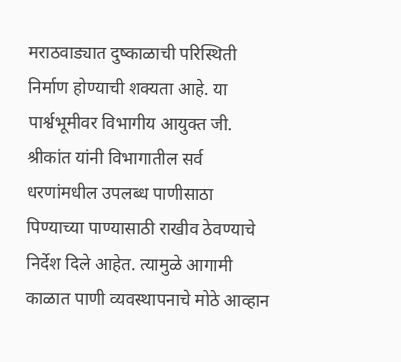मराठवाड्यात दुष्काळाची परिस्थिती निर्माण होण्याची शक्यता आहे. या पार्श्वभूमीवर विभागीय आयुक्त जी. श्रीकांत यांनी विभागातील सर्व धरणांमधील उपलब्ध पाणीसाठा पिण्याच्या पाण्यासाठी राखीव ठेवण्याचे निर्देश दिले आहेत. त्यामुळे आगामी काळात पाणी व्यवस्थापनाचे मोठे आव्हान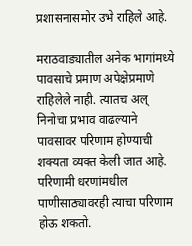प्रशासनासमोर उभे राहिले आहे.

मराठवाड्यातील अनेक भागांमध्ये पावसाचे प्रमाण अपेक्षेप्रमाणे राहिलेले नाही. त्यातच अल् निनोचा प्रभाव वाढल्याने पावसावर परिणाम होण्याची शक्यता व्यक्त केली जात आहे. परिणामी धरणांमधील पाणीसाठ्यावरही त्याचा परिणाम होऊ शकतो.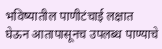भविष्यातील पाणीटंचाई लक्षात घेऊन आतापासूनच उपलब्ध पाण्याचे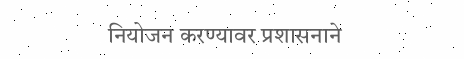नियोजन करण्यावर प्रशासनाने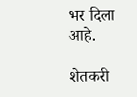भर दिला आहे.

शेतकरी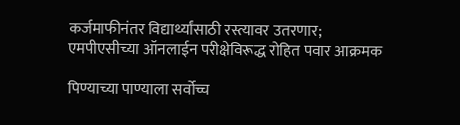कर्जमाफीनंतर विद्यार्थ्यांसाठी रस्त्यावर उतरणार; एमपीएसीच्या ऑनलाईन परीक्षेविरूद्ध रोहित पवार आक्रमक

पिण्याच्या पाण्याला सर्वोच्च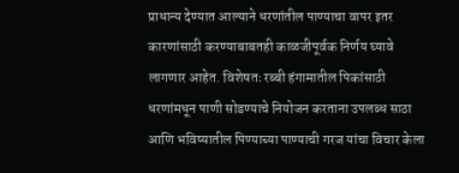प्राधान्य देण्यात आल्याने धरणांतील पाण्याचा वापर इतर कारणांसाठी करण्याबाबतही काळजीपूर्वक निर्णय घ्यावे लागणार आहेत. विशेषतः रब्बी हंगामातील पिकांसाठी धरणांमधून पाणी सोडण्याचे नियोजन करताना उपलब्ध साठा आणि भविष्यातील पिण्याच्या पाण्याची गरज यांचा विचार केला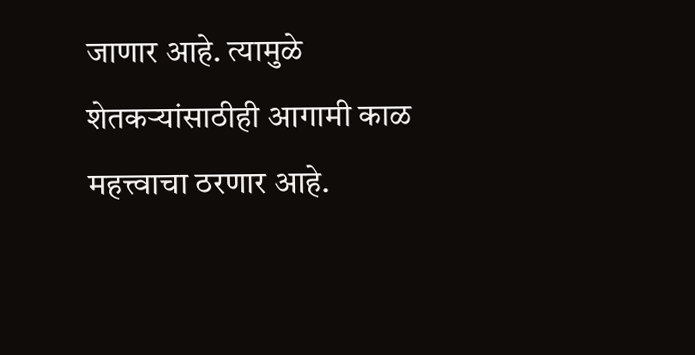जाणार आहे. त्यामुळे शेतकऱ्यांसाठीही आगामी काळ महत्त्वाचा ठरणार आहे.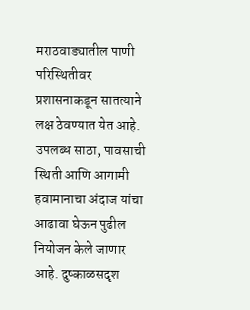मराठवाड्यातील पाणी परिस्थितीवर प्रशासनाकडून सातत्याने लक्ष ठेवण्यात येत आहे. उपलब्ध साठा, पावसाची स्थिती आणि आगामी हवामानाचा अंदाज यांचा आढावा घेऊन पुढील नियोजन केले जाणार आहे. दुष्काळसदृश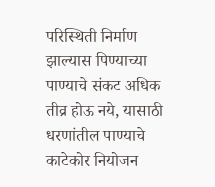परिस्थिती निर्माण झाल्यास पिण्याच्या पाण्याचे संकट अधिक तीव्र होऊ नये, यासाठी धरणांतील पाण्याचे काटेकोर नियोजन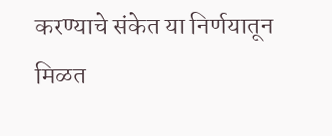करण्याचे संकेत या निर्णयातून मिळत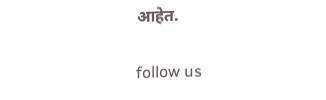आहेत.

follow us